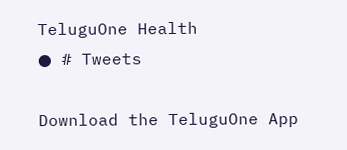TeluguOne Health
● # Tweets

Download the TeluguOne App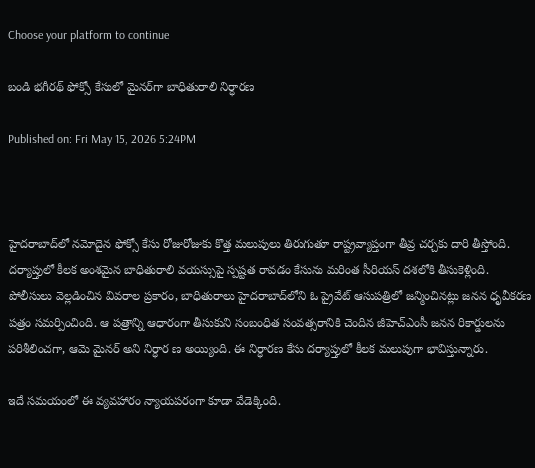Choose your platform to continue

బండి భగీరథ్‌ ఫోక్సో కేసులో మైనర్‌గా బాధితురాలి నిర్ధారణ

Published on: Fri May 15, 2026 5:24PM



హైదరాబాద్‌లో నమోదైన ఫోక్సో కేసు రోజురోజుకు కొత్త మలుపులు తిరుగుతూ రాష్ట్రవ్యాప్తంగా తీవ్ర చర్చకు దారి తీస్తోంది. దర్యాప్తులో కీలక అంశమైన బాధితురాలి వయస్సుపై స్పష్టత రావడం కేసును మరింత సీరియస్ దశలోకి తీసుకెళ్లింది. పోలీసులు వెల్లడించిన వివరాల ప్రకారం, బాధితురాలు హైదరాబాద్‌లోని ఓ ప్రైవేట్ ఆసుపత్రిలో జన్మించినట్లు జనన ధృవీకరణ పత్రం సమర్పించింది. ఆ పత్రాన్ని ఆధారంగా తీసుకుని సంబంధిత సంవత్సరానికి చెందిన జీహెచ్‌ఎంసీ జనన రికార్డులను పరిశీలించగా, ఆమె మైనర్ అని నిర్ధార ణ అయ్యింది. ఈ నిర్ధారణ కేసు దర్యాప్తులో కీలక మలుపుగా భావిస్తున్నారు.

ఇదే సమయంలో ఈ వ్యవహారం న్యాయపరంగా కూడా వేడెక్కింది.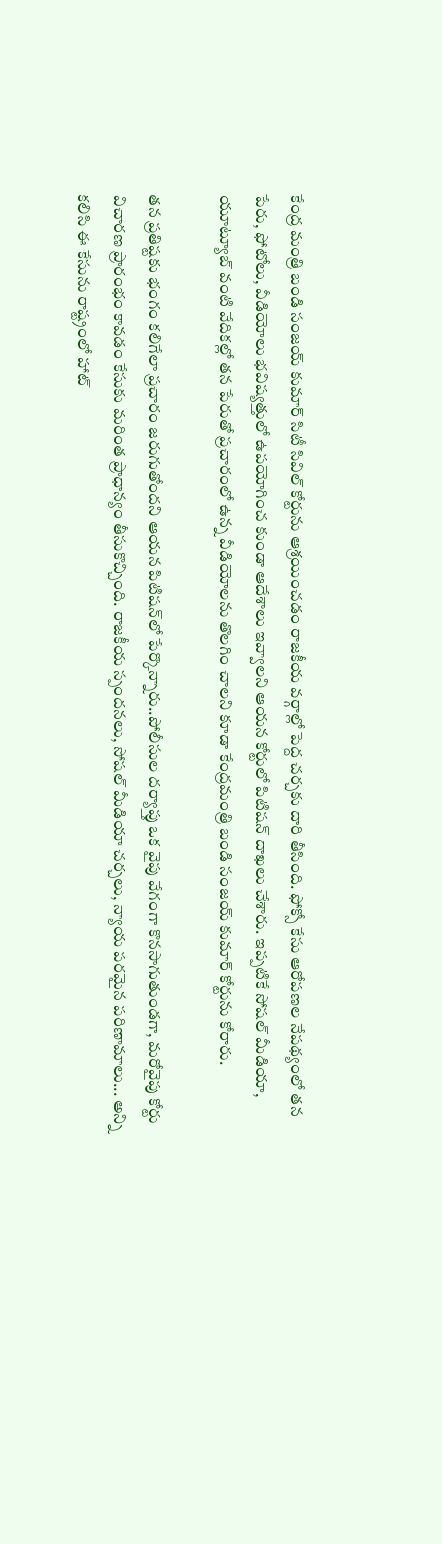కేంద్ర మంత్రి బండి సంజయ్ కుమార్ సిటీ సివిల్ కోర్టును ఆశ్రయించడం రాజకీయ వర్గాల్లో పెద్ద చర్చకు దారి తీసింది. ఫోక్సో కేసు ఆరోపణల నేపథ్యంలో తన పేరు, ఫోటోలు, వీడియోలు భవిష్యత్తులో ఉపయోగించ కుండా ఆదేశాలు ఇవ్వాలని ఆయన కోర్టులో పిటిషన్ దాఖలు చేశారు. ఇప్పటికే సోషల్ మీడియా, యూట్యూబ్ వంటి వేదికల్లో తన పేరుతో ప్రచారంలో ఉన్న వీడియోలను తొలగిం చాలని కూడా కేంద్రమంత్రి బండి సంజయ్ కుమార్ కోర్టును కోరారు.

తన ప్రతిష్టకు భంగం కలిగేలా ప్రచారం జరుగుతోందని ఆయన పిటిషన్‌లో పేర్కొన్నారు..పోలీసుల దర్యాప్తు ఒక వైపు వేగంగా కొనసాగుతుండగా, మరోవైపు కోర్టు విచారణ ప్రారంభం కావడం కేసుకు మరింత ప్రాధాన్యం తీసుకొచ్చింది. రాజకీయ స్పందనలు, సోషల్ మీడియా చర్చలు, న్యాయ పరమైన పరిణామాలు... అన్ని కలిసి ఈ కేసును రాష్ట్రంలో హాట్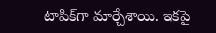టాపిక్‌గా మార్చేశాయి. ఇకపై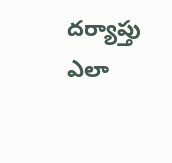దర్యాప్తు ఎలా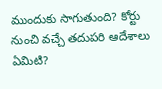ముందుకు సాగుతుంది? కోర్టు నుంచి వచ్చే తదుపరి ఆదేశాలు ఏమిటి?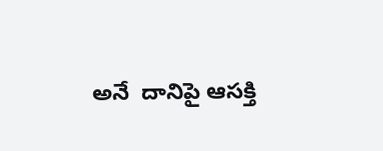అనే  దానిపై ఆసక్తి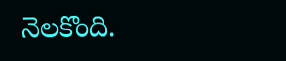నెలకొంది.